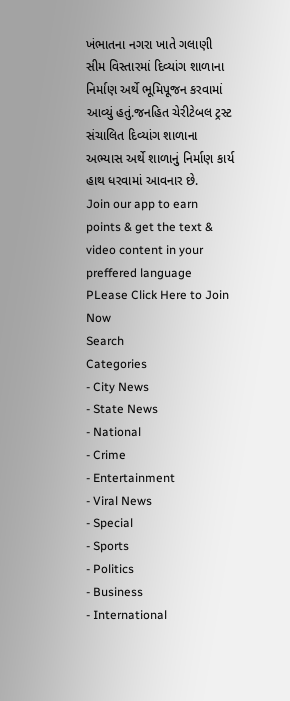ખંભાતના નગરા ખાતે ગલાણી સીમ વિસ્તારમાં દિવ્યાંગ શાળાના નિર્માણ અર્થે ભૂમિપૂજન કરવામાં આવ્યું હતું.જનહિત ચેરીટેબલ ટ્રસ્ટ સંચાલિત દિવ્યાંગ શાળાના અભ્યાસ અર્થે શાળાનું નિર્માણ કાર્ય હાથ ધરવામાં આવનાર છે.
Join our app to earn points & get the text & video content in your preffered language
PLease Click Here to Join Now
Search
Categories
- City News
- State News
- National
- Crime
- Entertainment
- Viral News
- Special
- Sports
- Politics
- Business
- International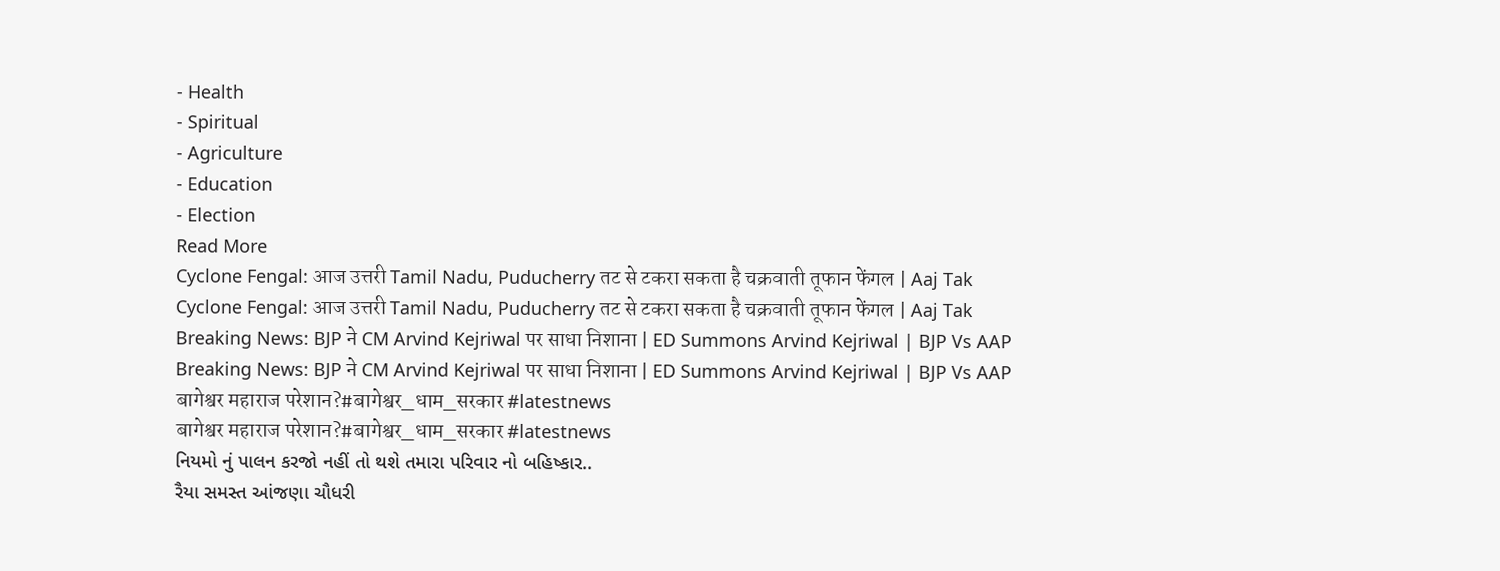- Health
- Spiritual
- Agriculture
- Education
- Election
Read More
Cyclone Fengal: आज उत्तरी Tamil Nadu, Puducherry तट से टकरा सकता है चक्रवाती तूफान फेंगल | Aaj Tak
Cyclone Fengal: आज उत्तरी Tamil Nadu, Puducherry तट से टकरा सकता है चक्रवाती तूफान फेंगल | Aaj Tak
Breaking News: BJP ने CM Arvind Kejriwal पर साधा निशाना | ED Summons Arvind Kejriwal | BJP Vs AAP
Breaking News: BJP ने CM Arvind Kejriwal पर साधा निशाना | ED Summons Arvind Kejriwal | BJP Vs AAP
बागेश्वर महाराज परेशान?#बागेश्वर_धाम_सरकार #latestnews
बागेश्वर महाराज परेशान?#बागेश्वर_धाम_सरकार #latestnews
નિયમો નું પાલન કરજો નહીં તો થશે તમારા પરિવાર નો બહિષ્કાર..
રૈયા સમસ્ત આંજણા ચૌધરી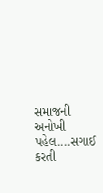સમાજની અનોખી પહેલ....સગાઈ કરતી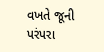વખતે જૂની પરંપરા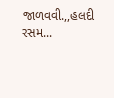જાળવવી.,,હલદી રસમ...